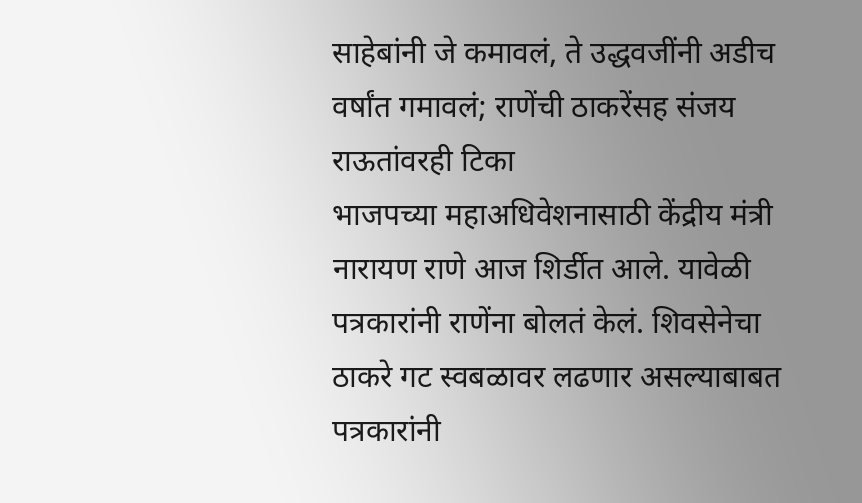साहेबांनी जे कमावलं, ते उद्धवजींनी अडीच वर्षांत गमावलं; राणेंची ठाकरेंसह संजय राऊतांवरही टिका
भाजपच्या महाअधिवेशनासाठी केंद्रीय मंत्री नारायण राणे आज शिर्डीत आले. यावेळी पत्रकारांनी राणेंना बोलतं केलं. शिवसेनेचा ठाकरे गट स्वबळावर लढणार असल्याबाबत पत्रकारांनी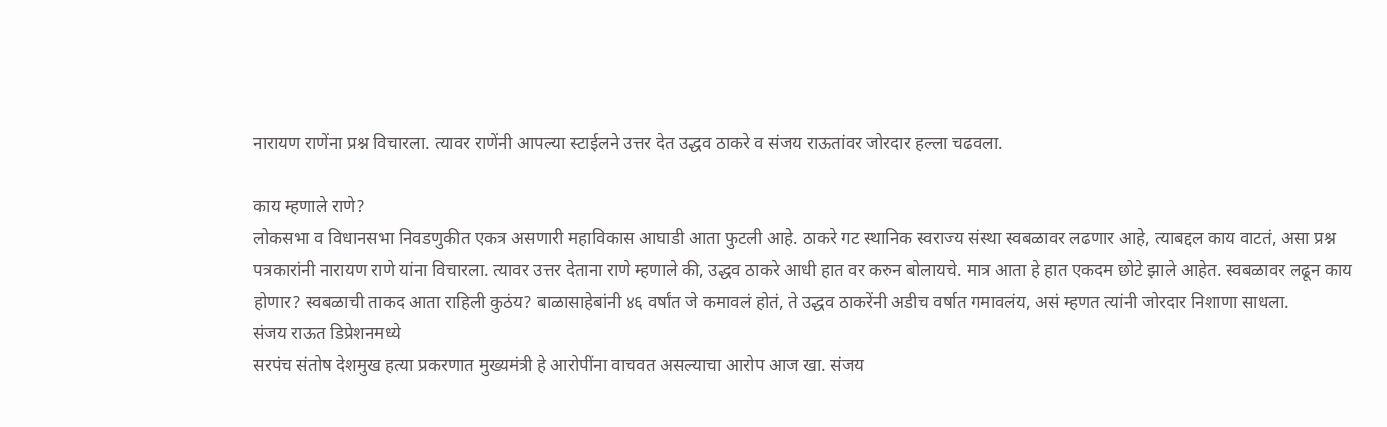नारायण राणेंना प्रश्न विचारला. त्यावर राणेंनी आपल्या स्टाईलने उत्तर देत उद्धव ठाकरे व संजय राऊतांवर जोरदार हल्ला चढवला.

काय म्हणाले राणे?
लोकसभा व विधानसभा निवडणुकीत एकत्र असणारी महाविकास आघाडी आता फुटली आहे. ठाकरे गट स्थानिक स्वराज्य संस्था स्वबळावर लढणार आहे, त्याबद्दल काय वाटतं, असा प्रश्न पत्रकारांनी नारायण राणे यांना विचारला. त्यावर उत्तर देताना राणे म्हणाले की, उद्धव ठाकरे आधी हात वर करुन बोलायचे. मात्र आता हे हात एकदम छोटे झाले आहेत. स्वबळावर लढून काय होणार? स्वबळाची ताकद आता राहिली कुठंय? बाळासाहेबांनी ४६ वर्षांत जे कमावलं होतं, ते उद्धव ठाकरेंनी अडीच वर्षात गमावलंय, असं म्हणत त्यांनी जोरदार निशाणा साधला.
संजय राऊत डिप्रेशनमध्ये
सरपंच संतोष देशमुख हत्या प्रकरणात मुख्यमंत्री हे आरोपींना वाचवत असल्याचा आरोप आज खा. संजय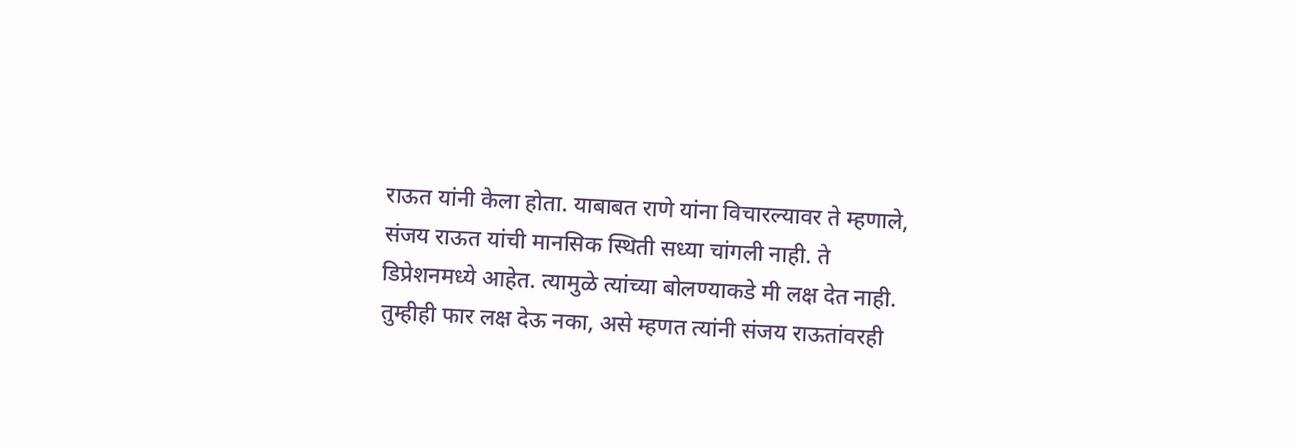राऊत यांनी केला होता. याबाबत राणे यांना विचारल्यावर ते म्हणाले, संजय राऊत यांची मानसिक स्थिती सध्या चांगली नाही. ते डिप्रेशनमध्ये आहेत. त्यामुळे त्यांच्या बोलण्याकडे मी लक्ष देत नाही. तुम्हीही फार लक्ष देऊ नका, असे म्हणत त्यांनी संजय राऊतांवरही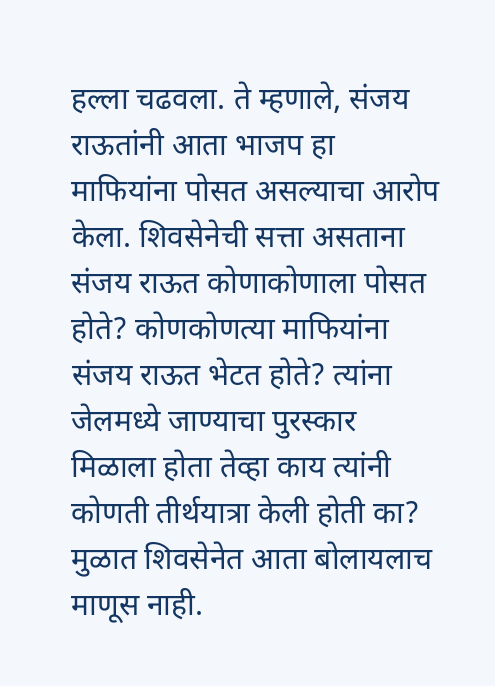हल्ला चढवला. ते म्हणाले, संजय राऊतांनी आता भाजप हा माफियांना पोसत असल्याचा आरोप केला. शिवसेनेची सत्ता असताना संजय राऊत कोणाकोणाला पोसत होते? कोणकोणत्या माफियांना संजय राऊत भेटत होते? त्यांना जेलमध्ये जाण्याचा पुरस्कार मिळाला होता तेव्हा काय त्यांनी कोणती तीर्थयात्रा केली होती का? मुळात शिवसेनेत आता बोलायलाच माणूस नाही.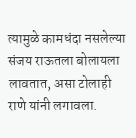त्यामुळे कामधंदा नसलेल्या संजय राऊतला बोलायला लावतात, असा टोलाही राणे यांनी लगावला.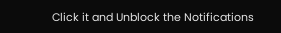Click it and Unblock the Notifications